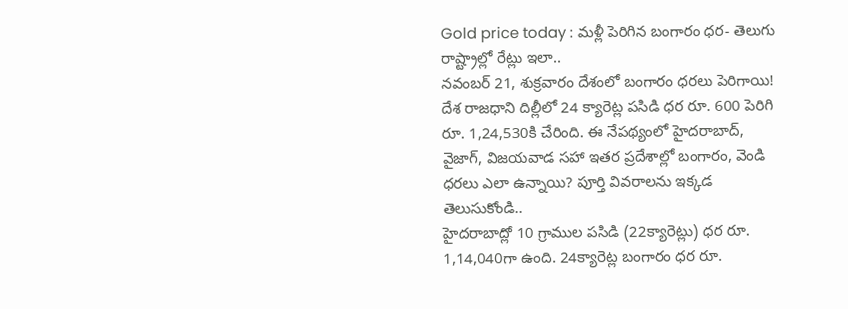Gold price today : మళ్లీ పెరిగిన బంగారం ధర- తెలుగు రాష్ట్రాల్లో రేట్లు ఇలా..
నవంబర్ 21, శుక్రవారం దేశంలో బంగారం ధరలు పెరిగాయి! దేశ రాజధాని దిల్లీలో 24 క్యారెట్ల పసిడి ధర రూ. 600 పెరిగి రూ. 1,24,530కి చేరింది. ఈ నేపథ్యంలో హైదరాబాద్, వైజాగ్, విజయవాడ సహా ఇతర ప్రదేశాల్లో బంగారం, వెండి ధరలు ఎలా ఉన్నాయి? పూర్తి వివరాలను ఇక్కడ తెలుసుకోండి..
హైదరాబాద్లో 10 గ్రాముల పసిడి (22క్యారెట్లు) ధర రూ. 1,14,040గా ఉంది. 24క్యారెట్ల బంగారం ధర రూ.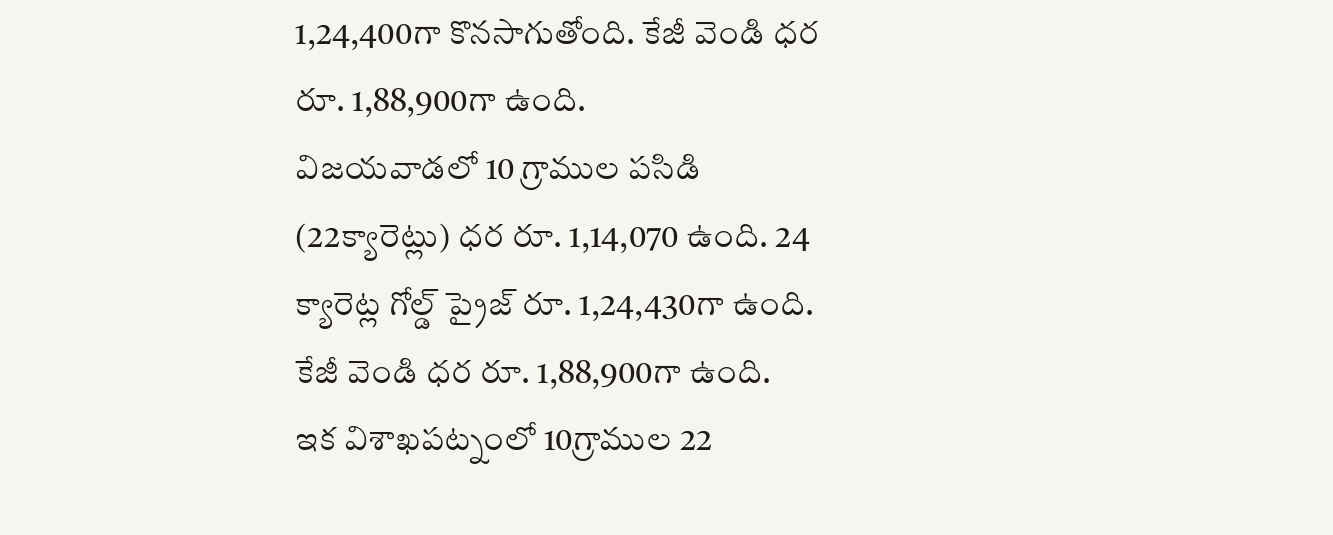1,24,400గా కొనసాగుతోంది. కేజీ వెండి ధర రూ. 1,88,900గా ఉంది.
విజయవాడలో 10 గ్రాముల పసిడి (22క్యారెట్లు) ధర రూ. 1,14,070 ఉంది. 24 క్యారెట్ల గోల్డ్ ప్రైజ్ రూ. 1,24,430గా ఉంది. కేజీ వెండి ధర రూ. 1,88,900గా ఉంది.
ఇక విశాఖపట్నంలో 10గ్రాముల 22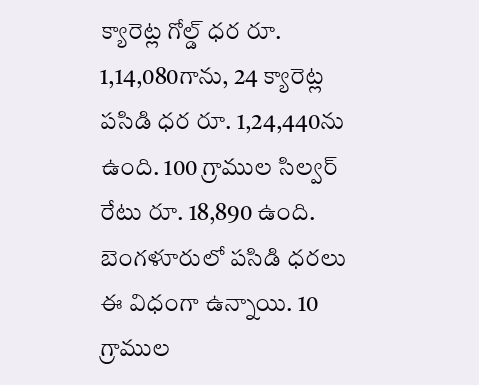క్యారెట్ల గోల్డ్ ధర రూ. 1,14,080గాను, 24 క్యారెట్ల పసిడి ధర రూ. 1,24,440ను ఉంది. 100 గ్రాముల సిల్వర్ రేటు రూ. 18,890 ఉంది.
బెంగళూరులో పసిడి ధరలు ఈ విధంగా ఉన్నాయి. 10 గ్రాముల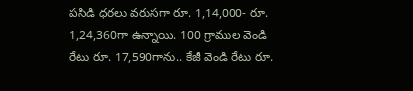పసిడి ధరలు వరుసగా రూ. 1,14,000- రూ. 1,24,360గా ఉన్నాయి. 100 గ్రాముల వెండి రేటు రూ. 17,590గాను.. కేజీ వెండి రేటు రూ.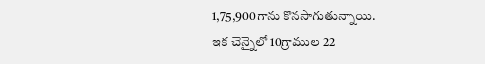1,75,900గాను కొనసాగుతున్నాయి.
ఇక చెన్నైలో 10గ్రాముల 22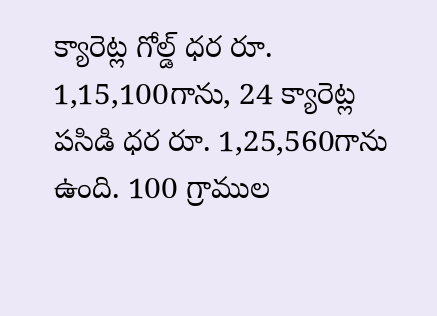క్యారెట్ల గోల్డ్ ధర రూ. 1,15,100గాను, 24 క్యారెట్ల పసిడి ధర రూ. 1,25,560గాను ఉంది. 100 గ్రాముల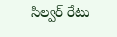సిల్వర్ రేటు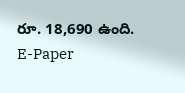రూ. 18,690 ఉంది.
E-Paper